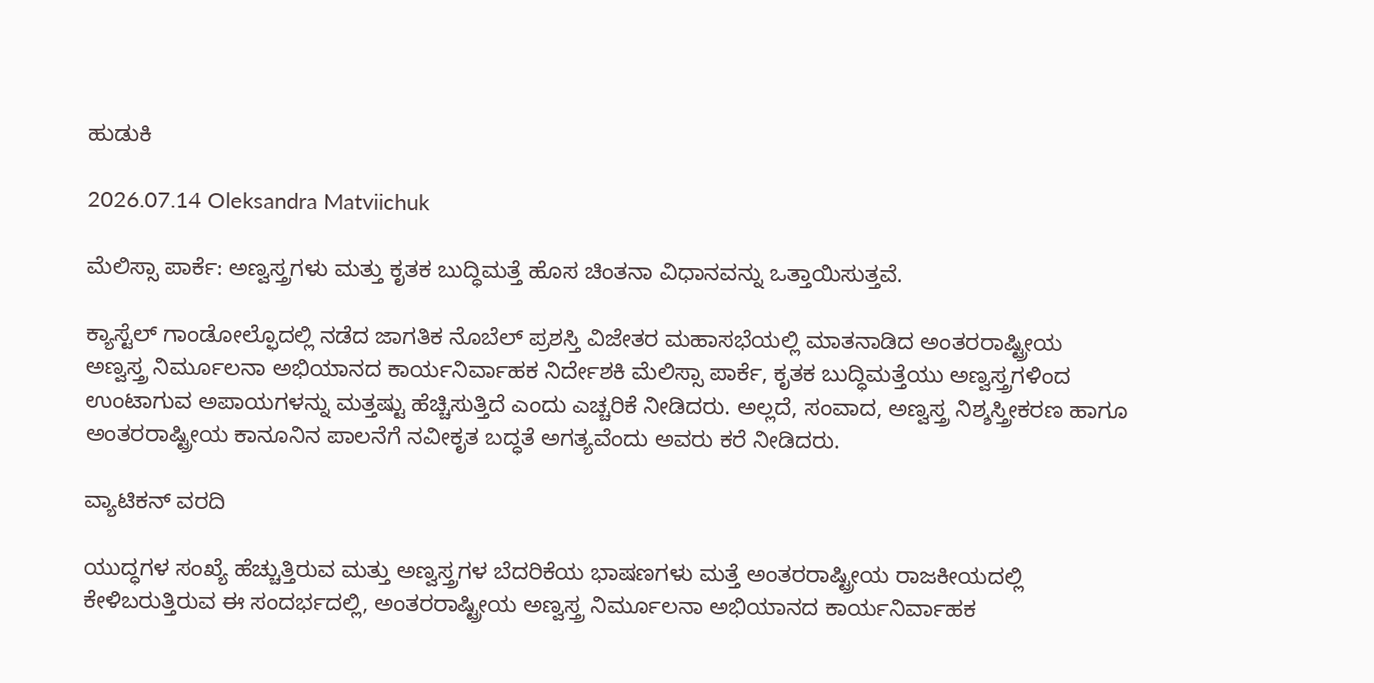ಹುಡುಕಿ

2026.07.14 Oleksandra Matviichuk

ಮೆಲಿಸ್ಸಾ ಪಾರ್ಕೆ: ಅಣ್ವಸ್ತ್ರಗಳು ಮತ್ತು ಕೃತಕ ಬುದ್ಧಿಮತ್ತೆ ಹೊಸ ಚಿಂತನಾ ವಿಧಾನವನ್ನು ಒತ್ತಾಯಿಸುತ್ತವೆ.

ಕ್ಯಾಸ್ಟೆಲ್ ಗಾಂಡೋಲ್ಫೊದಲ್ಲಿ ನಡೆದ ಜಾಗತಿಕ ನೊಬೆಲ್ ಪ್ರಶಸ್ತಿ ವಿಜೇತರ ಮಹಾಸಭೆಯಲ್ಲಿ ಮಾತನಾಡಿದ ಅಂತರರಾಷ್ಟ್ರೀಯ ಅಣ್ವಸ್ತ್ರ ನಿರ್ಮೂಲನಾ ಅಭಿಯಾನದ ಕಾರ್ಯನಿರ್ವಾಹಕ ನಿರ್ದೇಶಕಿ ಮೆಲಿಸ್ಸಾ ಪಾರ್ಕೆ, ಕೃತಕ ಬುದ್ಧಿಮತ್ತೆಯು ಅಣ್ವಸ್ತ್ರಗಳಿಂದ ಉಂಟಾಗುವ ಅಪಾಯಗಳನ್ನು ಮತ್ತಷ್ಟು ಹೆಚ್ಚಿಸುತ್ತಿದೆ ಎಂದು ಎಚ್ಚರಿಕೆ ನೀಡಿದರು. ಅಲ್ಲದೆ, ಸಂವಾದ, ಅಣ್ವಸ್ತ್ರ ನಿಶ್ಶಸ್ತ್ರೀಕರಣ ಹಾಗೂ ಅಂತರರಾಷ್ಟ್ರೀಯ ಕಾನೂನಿನ ಪಾಲನೆಗೆ ನವೀಕೃತ ಬದ್ಧತೆ ಅಗತ್ಯವೆಂದು ಅವರು ಕರೆ ನೀಡಿದರು.

ವ್ಯಾಟಿಕನ್ ವರದಿ

ಯುದ್ಧಗಳ ಸಂಖ್ಯೆ ಹೆಚ್ಚುತ್ತಿರುವ ಮತ್ತು ಅಣ್ವಸ್ತ್ರಗಳ ಬೆದರಿಕೆಯ ಭಾಷಣಗಳು ಮತ್ತೆ ಅಂತರರಾಷ್ಟ್ರೀಯ ರಾಜಕೀಯದಲ್ಲಿ ಕೇಳಿಬರುತ್ತಿರುವ ಈ ಸಂದರ್ಭದಲ್ಲಿ, ಅಂತರರಾಷ್ಟ್ರೀಯ ಅಣ್ವಸ್ತ್ರ ನಿರ್ಮೂಲನಾ ಅಭಿಯಾನದ ಕಾರ್ಯನಿರ್ವಾಹಕ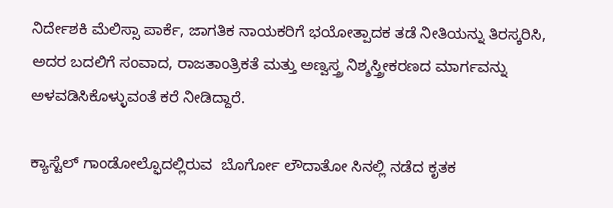ನಿರ್ದೇಶಕಿ ಮೆಲಿಸ್ಸಾ ಪಾರ್ಕೆ, ಜಾಗತಿಕ ನಾಯಕರಿಗೆ ಭಯೋತ್ಪಾದಕ ತಡೆ ನೀತಿಯನ್ನು ತಿರಸ್ಕರಿಸಿ, ಅದರ ಬದಲಿಗೆ ಸಂವಾದ, ರಾಜತಾಂತ್ರಿಕತೆ ಮತ್ತು ಅಣ್ವಸ್ತ್ರ ನಿಶ್ಶಸ್ತ್ರೀಕರಣದ ಮಾರ್ಗವನ್ನು ಅಳವಡಿಸಿಕೊಳ್ಳುವಂತೆ ಕರೆ ನೀಡಿದ್ದಾರೆ.

ಕ್ಯಾಸ್ಟೆಲ್ ಗಾಂಡೋಲ್ಫೊದಲ್ಲಿರುವ  ಬೊರ್ಗೋ ಲೌದಾತೋ ಸಿನಲ್ಲಿ ನಡೆದ ಕೃತಕ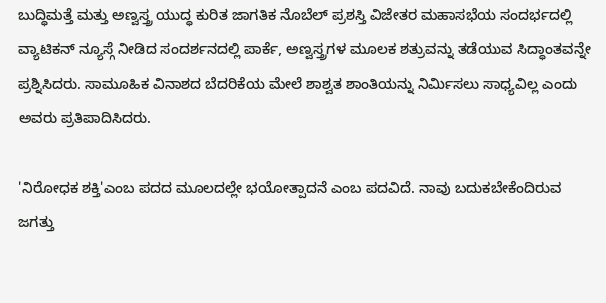ಬುದ್ಧಿಮತ್ತೆ ಮತ್ತು ಅಣ್ವಸ್ತ್ರ ಯುದ್ಧ ಕುರಿತ ಜಾಗತಿಕ ನೊಬೆಲ್ ಪ್ರಶಸ್ತಿ ವಿಜೇತರ ಮಹಾಸಭೆಯ ಸಂದರ್ಭದಲ್ಲಿ ವ್ಯಾಟಿಕನ್ ನ್ಯೂಸ್ಗೆ ನೀಡಿದ ಸಂದರ್ಶನದಲ್ಲಿ ಪಾರ್ಕೆ, ಅಣ್ವಸ್ತ್ರಗಳ ಮೂಲಕ ಶತ್ರುವನ್ನು ತಡೆಯುವ ಸಿದ್ಧಾಂತವನ್ನೇ ಪ್ರಶ್ನಿಸಿದರು. ಸಾಮೂಹಿಕ ವಿನಾಶದ ಬೆದರಿಕೆಯ ಮೇಲೆ ಶಾಶ್ವತ ಶಾಂತಿಯನ್ನು ನಿರ್ಮಿಸಲು ಸಾಧ್ಯವಿಲ್ಲ ಎಂದು ಅವರು ಪ್ರತಿಪಾದಿಸಿದರು.

'ನಿರೋಧಕ ಶಕ್ತಿ'ಎಂಬ ಪದದ ಮೂಲದಲ್ಲೇ ಭಯೋತ್ಪಾದನೆ ಎಂಬ ಪದವಿದೆ. ನಾವು ಬದುಕಬೇಕೆಂದಿರುವ ಜಗತ್ತು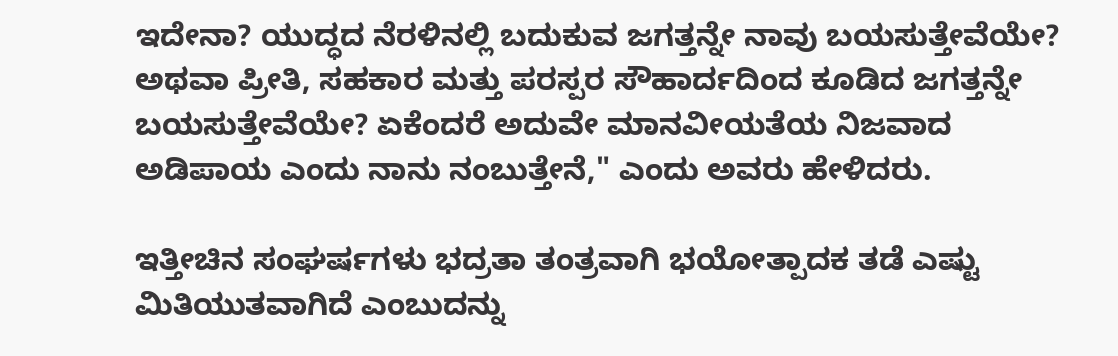ಇದೇನಾ? ಯುದ್ಧದ ನೆರಳಿನಲ್ಲಿ ಬದುಕುವ ಜಗತ್ತನ್ನೇ ನಾವು ಬಯಸುತ್ತೇವೆಯೇ? ಅಥವಾ ಪ್ರೀತಿ, ಸಹಕಾರ ಮತ್ತು ಪರಸ್ಪರ ಸೌಹಾರ್ದದಿಂದ ಕೂಡಿದ ಜಗತ್ತನ್ನೇ ಬಯಸುತ್ತೇವೆಯೇ? ಏಕೆಂದರೆ ಅದುವೇ ಮಾನವೀಯತೆಯ ನಿಜವಾದ ಅಡಿಪಾಯ ಎಂದು ನಾನು ನಂಬುತ್ತೇನೆ," ಎಂದು ಅವರು ಹೇಳಿದರು.

ಇತ್ತೀಚಿನ ಸಂಘರ್ಷಗಳು ಭದ್ರತಾ ತಂತ್ರವಾಗಿ ಭಯೋತ್ಪಾದಕ ತಡೆ ಎಷ್ಟು ಮಿತಿಯುತವಾಗಿದೆ ಎಂಬುದನ್ನು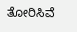ತೋರಿಸಿವೆ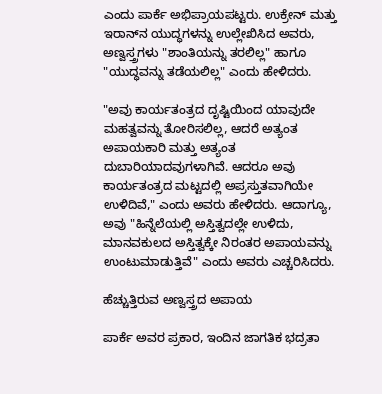ಎಂದು ಪಾರ್ಕೆ ಅಭಿಪ್ರಾಯಪಟ್ಟರು. ಉಕ್ರೇನ್ ಮತ್ತು ಇರಾನ್‌ನ ಯುದ್ಧಗಳನ್ನು ಉಲ್ಲೇಖಿಸಿದ ಅವರು, ಅಣ್ವಸ್ತ್ರಗಳು "ಶಾಂತಿಯನ್ನು ತರಲಿಲ್ಲ" ಹಾಗೂ "ಯುದ್ಧವನ್ನು ತಡೆಯಲಿಲ್ಲ" ಎಂದು ಹೇಳಿದರು.

"ಅವು ಕಾರ್ಯತಂತ್ರದ ದೃಷ್ಟಿಯಿಂದ ಯಾವುದೇ ಮಹತ್ವವನ್ನು ತೋರಿಸಲಿಲ್ಲ, ಆದರೆ ಅತ್ಯಂತ ಅಪಾಯಕಾರಿ ಮತ್ತು ಅತ್ಯಂತ ದುಬಾರಿಯಾದವುಗಳಾಗಿವೆ. ಆದರೂ ಅವು ಕಾರ್ಯತಂತ್ರದ ಮಟ್ಟದಲ್ಲಿ ಅಪ್ರಸ್ತುತವಾಗಿಯೇ ಉಳಿದಿವೆ," ಎಂದು ಅವರು ಹೇಳಿದರು. ಆದಾಗ್ಯೂ, ಅವು "ಹಿನ್ನೆಲೆಯಲ್ಲಿ ಅಸ್ತಿತ್ವದಲ್ಲೇ ಉಳಿದು, ಮಾನವಕುಲದ ಅಸ್ತಿತ್ವಕ್ಕೇ ನಿರಂತರ ಅಪಾಯವನ್ನು ಉಂಟುಮಾಡುತ್ತಿವೆ" ಎಂದು ಅವರು ಎಚ್ಚರಿಸಿದರು.

ಹೆಚ್ಚುತ್ತಿರುವ ಅಣ್ವಸ್ತ್ರದ ಅಪಾಯ

ಪಾರ್ಕೆ ಅವರ ಪ್ರಕಾರ, ಇಂದಿನ ಜಾಗತಿಕ ಭದ್ರತಾ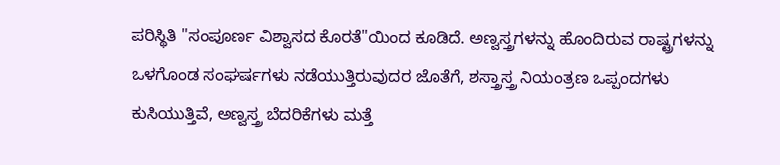ಪರಿಸ್ಥಿತಿ "ಸಂಪೂರ್ಣ ವಿಶ್ವಾಸದ ಕೊರತೆ"ಯಿಂದ ಕೂಡಿದೆ. ಅಣ್ವಸ್ತ್ರಗಳನ್ನು ಹೊಂದಿರುವ ರಾಷ್ಟ್ರಗಳನ್ನು ಒಳಗೊಂಡ ಸಂಘರ್ಷಗಳು ನಡೆಯುತ್ತಿರುವುದರ ಜೊತೆಗೆ, ಶಸ್ತ್ರಾಸ್ತ್ರ ನಿಯಂತ್ರಣ ಒಪ್ಪಂದಗಳು ಕುಸಿಯುತ್ತಿವೆ, ಅಣ್ವಸ್ತ್ರ ಬೆದರಿಕೆಗಳು ಮತ್ತೆ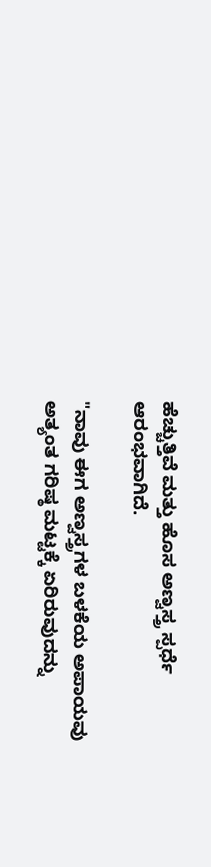ಹೆಚ್ಚುತ್ತಿವೆ ಮತ್ತು ಹೊಸ ಅಣ್ವಸ್ತ್ರ ಸ್ಪರ್ಧೆ ಆರಂಭವಾಗಿದೆ.

"ನಾವು ಈಗ ಅಣ್ವಸ್ತ್ರಗಳ ಬಳಕೆಯ ಅಪಾಯವು ಅತ್ಯಂತ ಗರಿಷ್ಠ ಮಟ್ಟಕ್ಕೆ ಏರಿರುವುದನ್ನು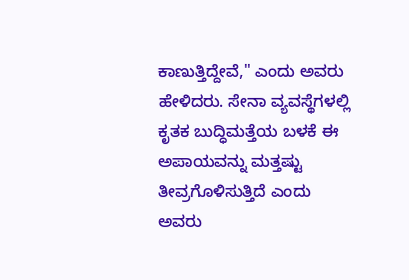ಕಾಣುತ್ತಿದ್ದೇವೆ," ಎಂದು ಅವರು ಹೇಳಿದರು. ಸೇನಾ ವ್ಯವಸ್ಥೆಗಳಲ್ಲಿ ಕೃತಕ ಬುದ್ಧಿಮತ್ತೆಯ ಬಳಕೆ ಈ ಅಪಾಯವನ್ನು ಮತ್ತಷ್ಟು ತೀವ್ರಗೊಳಿಸುತ್ತಿದೆ ಎಂದು ಅವರು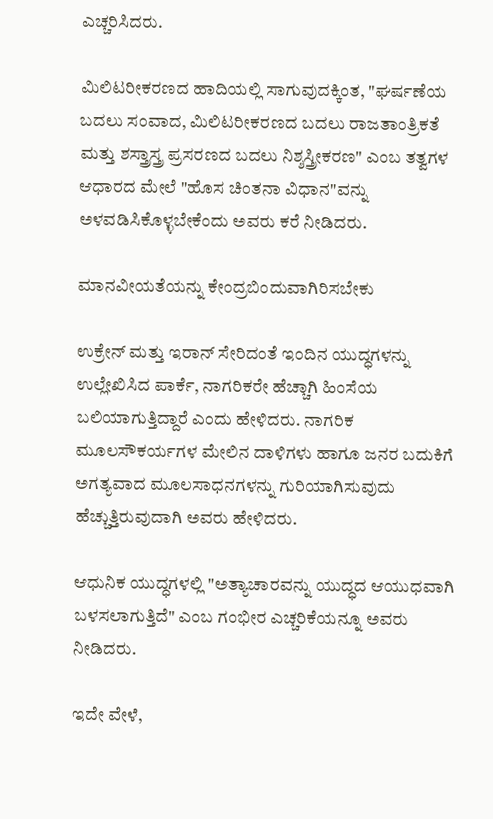ಎಚ್ಚರಿಸಿದರು.

ಮಿಲಿಟರೀಕರಣದ ಹಾದಿಯಲ್ಲಿ ಸಾಗುವುದಕ್ಕಿಂತ, "ಘರ್ಷಣೆಯ ಬದಲು ಸಂವಾದ, ಮಿಲಿಟರೀಕರಣದ ಬದಲು ರಾಜತಾಂತ್ರಿಕತೆ ಮತ್ತು ಶಸ್ತ್ರಾಸ್ತ್ರ ಪ್ರಸರಣದ ಬದಲು ನಿಶ್ಶಸ್ತ್ರೀಕರಣ" ಎಂಬ ತತ್ವಗಳ ಆಧಾರದ ಮೇಲೆ "ಹೊಸ ಚಿಂತನಾ ವಿಧಾನ"ವನ್ನು ಅಳವಡಿಸಿಕೊಳ್ಳಬೇಕೆಂದು ಅವರು ಕರೆ ನೀಡಿದರು.

ಮಾನವೀಯತೆಯನ್ನು ಕೇಂದ್ರಬಿಂದುವಾಗಿರಿಸಬೇಕು

ಉಕ್ರೇನ್ ಮತ್ತು ಇರಾನ್ ಸೇರಿದಂತೆ ಇಂದಿನ ಯುದ್ಧಗಳನ್ನು ಉಲ್ಲೇಖಿಸಿದ ಪಾರ್ಕೆ, ನಾಗರಿಕರೇ ಹೆಚ್ಚಾಗಿ ಹಿಂಸೆಯ ಬಲಿಯಾಗುತ್ತಿದ್ದಾರೆ ಎಂದು ಹೇಳಿದರು. ನಾಗರಿಕ ಮೂಲಸೌಕರ್ಯಗಳ ಮೇಲಿನ ದಾಳಿಗಳು ಹಾಗೂ ಜನರ ಬದುಕಿಗೆ ಅಗತ್ಯವಾದ ಮೂಲಸಾಧನಗಳನ್ನು ಗುರಿಯಾಗಿಸುವುದು ಹೆಚ್ಚುತ್ತಿರುವುದಾಗಿ ಅವರು ಹೇಳಿದರು.

ಆಧುನಿಕ ಯುದ್ಧಗಳಲ್ಲಿ "ಅತ್ಯಾಚಾರವನ್ನು ಯುದ್ಧದ ಆಯುಧವಾಗಿ ಬಳಸಲಾಗುತ್ತಿದೆ" ಎಂಬ ಗಂಭೀರ ಎಚ್ಚರಿಕೆಯನ್ನೂ ಅವರು ನೀಡಿದರು.

ಇದೇ ವೇಳೆ,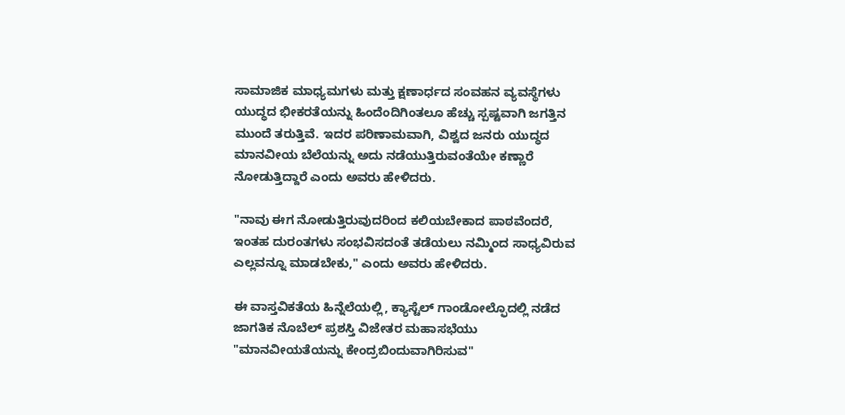ಸಾಮಾಜಿಕ ಮಾಧ್ಯಮಗಳು ಮತ್ತು ಕ್ಷಣಾರ್ಧದ ಸಂವಹನ ವ್ಯವಸ್ಥೆಗಳು ಯುದ್ಧದ ಭೀಕರತೆಯನ್ನು ಹಿಂದೆಂದಿಗಿಂತಲೂ ಹೆಚ್ಚು ಸ್ಪಷ್ಟವಾಗಿ ಜಗತ್ತಿನ ಮುಂದೆ ತರುತ್ತಿವೆ. ಇದರ ಪರಿಣಾಮವಾಗಿ, ವಿಶ್ವದ ಜನರು ಯುದ್ಧದ ಮಾನವೀಯ ಬೆಲೆಯನ್ನು ಅದು ನಡೆಯುತ್ತಿರುವಂತೆಯೇ ಕಣ್ಣಾರೆ ನೋಡುತ್ತಿದ್ದಾರೆ ಎಂದು ಅವರು ಹೇಳಿದರು.

"ನಾವು ಈಗ ನೋಡುತ್ತಿರುವುದರಿಂದ ಕಲಿಯಬೇಕಾದ ಪಾಠವೆಂದರೆ, ಇಂತಹ ದುರಂತಗಳು ಸಂಭವಿಸದಂತೆ ತಡೆಯಲು ನಮ್ಮಿಂದ ಸಾಧ್ಯವಿರುವ ಎಲ್ಲವನ್ನೂ ಮಾಡಬೇಕು," ಎಂದು ಅವರು ಹೇಳಿದರು.

ಈ ವಾಸ್ತವಿಕತೆಯ ಹಿನ್ನೆಲೆಯಲ್ಲಿ, ಕ್ಯಾಸ್ಟೆಲ್ ಗಾಂಡೋಲ್ಫೊದಲ್ಲಿ ನಡೆದ ಜಾಗತಿಕ ನೊಬೆಲ್ ಪ್ರಶಸ್ತಿ ವಿಜೇತರ ಮಹಾಸಭೆಯು "ಮಾನವೀಯತೆಯನ್ನು ಕೇಂದ್ರಬಿಂದುವಾಗಿರಿಸುವ"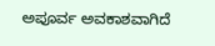ಅಪೂರ್ವ ಅವಕಾಶವಾಗಿದೆ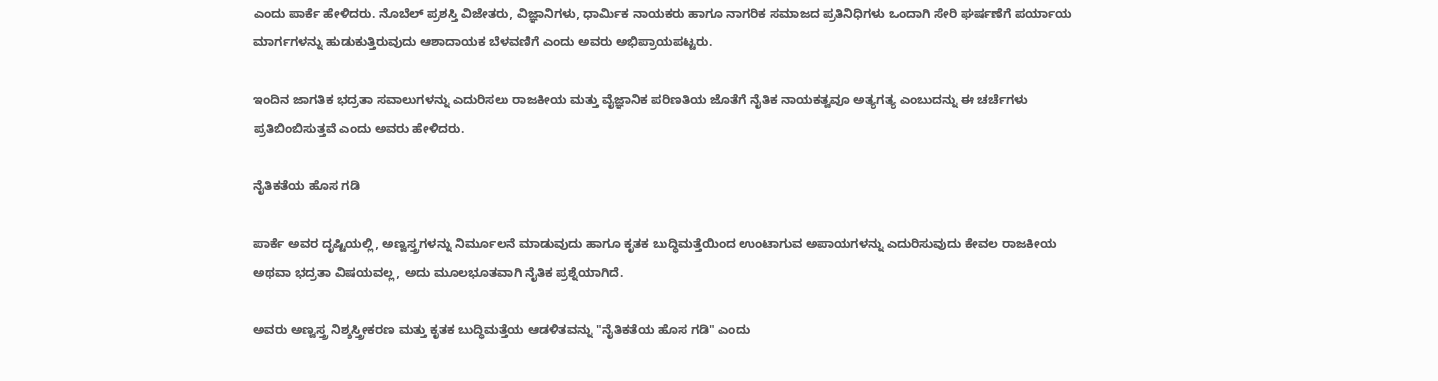ಎಂದು ಪಾರ್ಕೆ ಹೇಳಿದರು. ನೊಬೆಲ್ ಪ್ರಶಸ್ತಿ ವಿಜೇತರು, ವಿಜ್ಞಾನಿಗಳು, ಧಾರ್ಮಿಕ ನಾಯಕರು ಹಾಗೂ ನಾಗರಿಕ ಸಮಾಜದ ಪ್ರತಿನಿಧಿಗಳು ಒಂದಾಗಿ ಸೇರಿ ಘರ್ಷಣೆಗೆ ಪರ್ಯಾಯ ಮಾರ್ಗಗಳನ್ನು ಹುಡುಕುತ್ತಿರುವುದು ಆಶಾದಾಯಕ ಬೆಳವಣಿಗೆ ಎಂದು ಅವರು ಅಭಿಪ್ರಾಯಪಟ್ಟರು.

ಇಂದಿನ ಜಾಗತಿಕ ಭದ್ರತಾ ಸವಾಲುಗಳನ್ನು ಎದುರಿಸಲು ರಾಜಕೀಯ ಮತ್ತು ವೈಜ್ಞಾನಿಕ ಪರಿಣತಿಯ ಜೊತೆಗೆ ನೈತಿಕ ನಾಯಕತ್ವವೂ ಅತ್ಯಗತ್ಯ ಎಂಬುದನ್ನು ಈ ಚರ್ಚೆಗಳು ಪ್ರತಿಬಿಂಬಿಸುತ್ತವೆ ಎಂದು ಅವರು ಹೇಳಿದರು.

ನೈತಿಕತೆಯ ಹೊಸ ಗಡಿ

ಪಾರ್ಕೆ ಅವರ ದೃಷ್ಟಿಯಲ್ಲಿ, ಅಣ್ವಸ್ತ್ರಗಳನ್ನು ನಿರ್ಮೂಲನೆ ಮಾಡುವುದು ಹಾಗೂ ಕೃತಕ ಬುದ್ಧಿಮತ್ತೆಯಿಂದ ಉಂಟಾಗುವ ಅಪಾಯಗಳನ್ನು ಎದುರಿಸುವುದು ಕೇವಲ ರಾಜಕೀಯ ಅಥವಾ ಭದ್ರತಾ ವಿಷಯವಲ್ಲ, ಅದು ಮೂಲಭೂತವಾಗಿ ನೈತಿಕ ಪ್ರಶ್ನೆಯಾಗಿದೆ.

ಅವರು ಅಣ್ವಸ್ತ್ರ ನಿಶ್ಶಸ್ತ್ರೀಕರಣ ಮತ್ತು ಕೃತಕ ಬುದ್ಧಿಮತ್ತೆಯ ಆಡಳಿತವನ್ನು "ನೈತಿಕತೆಯ ಹೊಸ ಗಡಿ" ಎಂದು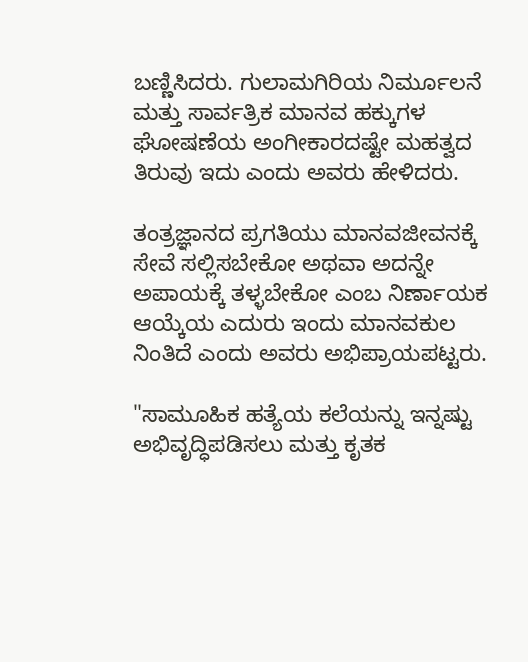ಬಣ್ಣಿಸಿದರು. ಗುಲಾಮಗಿರಿಯ ನಿರ್ಮೂಲನೆ ಮತ್ತು ಸಾರ್ವತ್ರಿಕ ಮಾನವ ಹಕ್ಕುಗಳ ಘೋಷಣೆಯ ಅಂಗೀಕಾರದಷ್ಟೇ ಮಹತ್ವದ ತಿರುವು ಇದು ಎಂದು ಅವರು ಹೇಳಿದರು.

ತಂತ್ರಜ್ಞಾನದ ಪ್ರಗತಿಯು ಮಾನವಜೀವನಕ್ಕೆ ಸೇವೆ ಸಲ್ಲಿಸಬೇಕೋ ಅಥವಾ ಅದನ್ನೇ ಅಪಾಯಕ್ಕೆ ತಳ್ಳಬೇಕೋ ಎಂಬ ನಿರ್ಣಾಯಕ ಆಯ್ಕೆಯ ಎದುರು ಇಂದು ಮಾನವಕುಲ ನಿಂತಿದೆ ಎಂದು ಅವರು ಅಭಿಪ್ರಾಯಪಟ್ಟರು.

"ಸಾಮೂಹಿಕ ಹತ್ಯೆಯ ಕಲೆಯನ್ನು ಇನ್ನಷ್ಟು ಅಭಿವೃದ್ಧಿಪಡಿಸಲು ಮತ್ತು ಕೃತಕ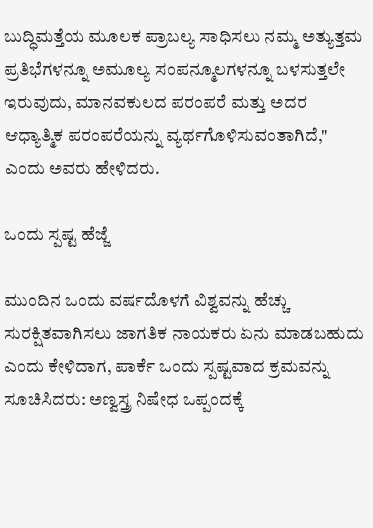ಬುದ್ಧಿಮತ್ತೆಯ ಮೂಲಕ ಪ್ರಾಬಲ್ಯ ಸಾಧಿಸಲು ನಮ್ಮ ಅತ್ಯುತ್ತಮ ಪ್ರತಿಭೆಗಳನ್ನೂ ಅಮೂಲ್ಯ ಸಂಪನ್ಮೂಲಗಳನ್ನೂ ಬಳಸುತ್ತಲೇ ಇರುವುದು, ಮಾನವಕುಲದ ಪರಂಪರೆ ಮತ್ತು ಅದರ ಆಧ್ಯಾತ್ಮಿಕ ಪರಂಪರೆಯನ್ನು ವ್ಯರ್ಥಗೊಳಿಸುವಂತಾಗಿದೆ," ಎಂದು ಅವರು ಹೇಳಿದರು.

ಒಂದು ಸ್ಪಷ್ಟ ಹೆಜ್ಜೆ

ಮುಂದಿನ ಒಂದು ವರ್ಷದೊಳಗೆ ವಿಶ್ವವನ್ನು ಹೆಚ್ಚು ಸುರಕ್ಷಿತವಾಗಿಸಲು ಜಾಗತಿಕ ನಾಯಕರು ಏನು ಮಾಡಬಹುದು ಎಂದು ಕೇಳಿದಾಗ, ಪಾರ್ಕೆ ಒಂದು ಸ್ಪಷ್ಟವಾದ ಕ್ರಮವನ್ನು ಸೂಚಿಸಿದರು: ಅಣ್ವಸ್ತ್ರ ನಿಷೇಧ ಒಪ್ಪಂದಕ್ಕೆ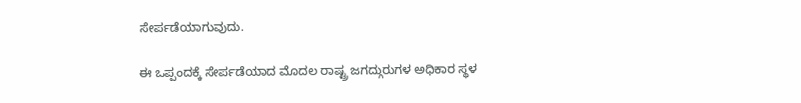ಸೇರ್ಪಡೆಯಾಗುವುದು.

ಈ ಒಪ್ಪಂದಕ್ಕೆ ಸೇರ್ಪಡೆಯಾದ ಮೊದಲ ರಾಷ್ಟ್ರ ಜಗದ್ಗುರುಗಳ ಅಧಿಕಾರ ಸ್ಥಳ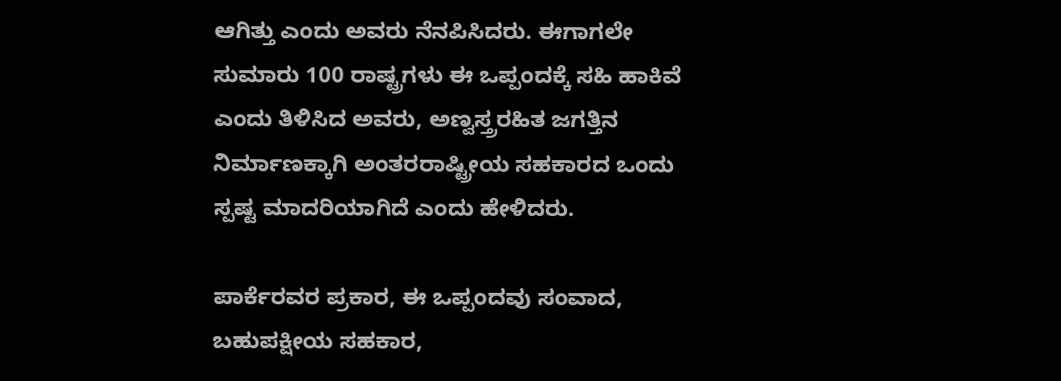ಆಗಿತ್ತು ಎಂದು ಅವರು ನೆನಪಿಸಿದರು. ಈಗಾಗಲೇ ಸುಮಾರು 100 ರಾಷ್ಟ್ರಗಳು ಈ ಒಪ್ಪಂದಕ್ಕೆ ಸಹಿ ಹಾಕಿವೆ ಎಂದು ತಿಳಿಸಿದ ಅವರು, ಅಣ್ವಸ್ತ್ರರಹಿತ ಜಗತ್ತಿನ ನಿರ್ಮಾಣಕ್ಕಾಗಿ ಅಂತರರಾಷ್ಟ್ರೀಯ ಸಹಕಾರದ ಒಂದು ಸ್ಪಷ್ಟ ಮಾದರಿಯಾಗಿದೆ ಎಂದು ಹೇಳಿದರು.

ಪಾರ್ಕೆರವರ ಪ್ರಕಾರ, ಈ ಒಪ್ಪಂದವು ಸಂವಾದ, ಬಹುಪಕ್ಷೀಯ ಸಹಕಾರ,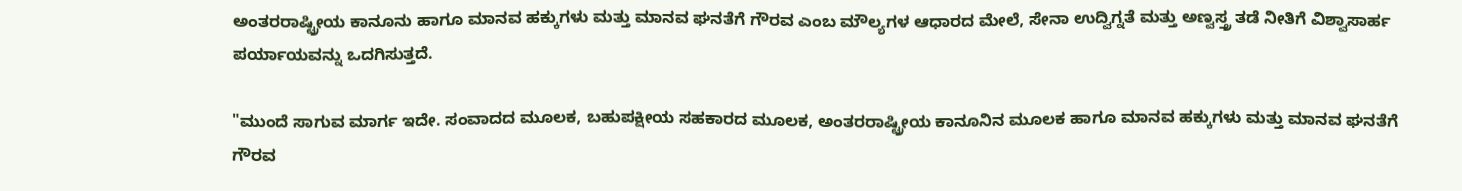ಅಂತರರಾಷ್ಟ್ರೀಯ ಕಾನೂನು ಹಾಗೂ ಮಾನವ ಹಕ್ಕುಗಳು ಮತ್ತು ಮಾನವ ಘನತೆಗೆ ಗೌರವ ಎಂಬ ಮೌಲ್ಯಗಳ ಆಧಾರದ ಮೇಲೆ, ಸೇನಾ ಉದ್ವಿಗ್ನತೆ ಮತ್ತು ಅಣ್ವಸ್ತ್ರ ತಡೆ ನೀತಿಗೆ ವಿಶ್ವಾಸಾರ್ಹ ಪರ್ಯಾಯವನ್ನು ಒದಗಿಸುತ್ತದೆ.

"ಮುಂದೆ ಸಾಗುವ ಮಾರ್ಗ ಇದೇ. ಸಂವಾದದ ಮೂಲಕ, ಬಹುಪಕ್ಷೀಯ ಸಹಕಾರದ ಮೂಲಕ, ಅಂತರರಾಷ್ಟ್ರೀಯ ಕಾನೂನಿನ ಮೂಲಕ ಹಾಗೂ ಮಾನವ ಹಕ್ಕುಗಳು ಮತ್ತು ಮಾನವ ಘನತೆಗೆ ಗೌರವ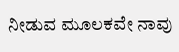ನೀಡುವ ಮೂಲಕವೇ ನಾವು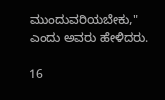ಮುಂದುವರಿಯಬೇಕು," ಎಂದು ಅವರು ಹೇಳಿದರು.

16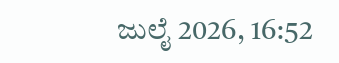ಜುಲೈ 2026, 16:52